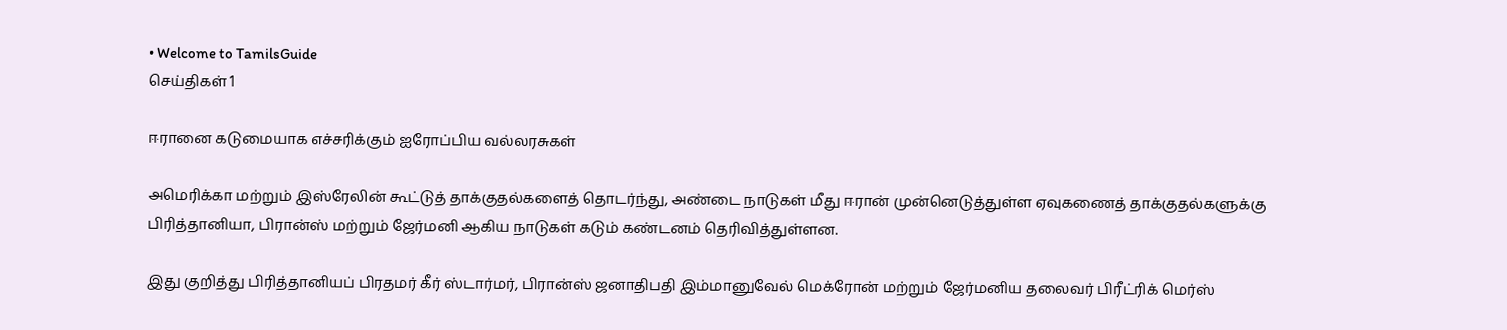• Welcome to TamilsGuide
செய்திகள் 1

ஈரானை கடுமையாக எச்சரிக்கும் ஐரோப்பிய வல்லரசுகள்

அமெரிக்கா மற்றும் இஸ்ரேலின் கூட்டுத் தாக்குதல்களைத் தொடர்ந்து, அண்டை நாடுகள் மீது ஈரான் முன்னெடுத்துள்ள ஏவுகணைத் தாக்குதல்களுக்கு பிரித்தானியா, பிரான்ஸ் மற்றும் ஜேர்மனி ஆகிய நாடுகள் கடும் கண்டனம் தெரிவித்துள்ளன.

இது குறித்து பிரித்தானியப் பிரதமர் கீர் ஸ்டார்மர், பிரான்ஸ் ஜனாதிபதி இம்மானுவேல் மெக்ரோன் மற்றும் ஜேர்மனிய தலைவர் பிரீட்ரிக் மெர்ஸ்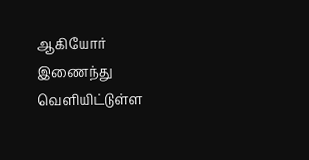ஆகியோர் இணைந்து வெளியிட்டுள்ள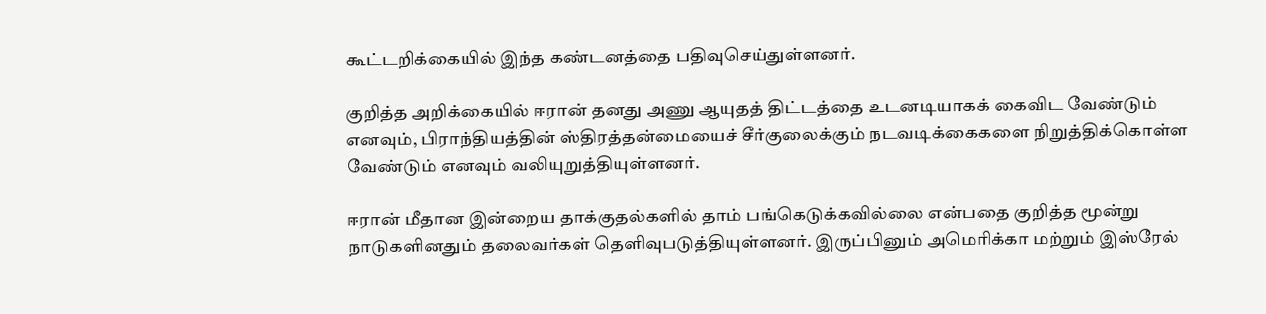கூட்டறிக்கையில் இந்த கண்டனத்தை பதிவுசெய்துள்ளனர்.

குறித்த அறிக்கையில் ஈரான் தனது அணு ஆயுதத் திட்டத்தை உடனடியாகக் கைவிட வேண்டும் எனவும், பிராந்தியத்தின் ஸ்திரத்தன்மையைச் சீர்குலைக்கும் நடவடிக்கைகளை நிறுத்திக்கொள்ள வேண்டும் எனவும் வலியுறுத்தியுள்ளனர்.

ஈரான் மீதான இன்றைய தாக்குதல்களில் தாம் பங்கெடுக்கவில்லை என்பதை குறித்த மூன்று நாடுகளினதும் தலைவர்கள் தெளிவுபடுத்தியுள்ளனர். இருப்பினும் அமெரிக்கா மற்றும் இஸ்ரேல்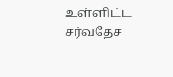உள்ளிட்ட சர்வதேச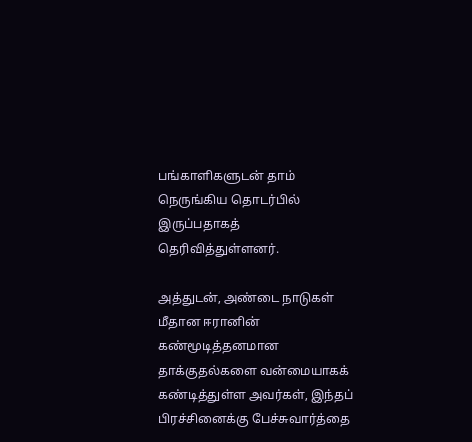பங்காளிகளுடன் தாம் நெருங்கிய தொடர்பில் இருப்பதாகத் தெரிவித்துள்ளனர்.

அத்துடன், அண்டை நாடுகள் மீதான ஈரானின் கண்மூடித்தனமான தாக்குதல்களை வன்மையாகக் கண்டித்துள்ள அவர்கள், இந்தப் பிரச்சினைக்கு பேச்சுவார்த்தை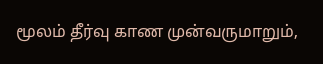மூலம் தீர்வு காண முன்வருமாறும்,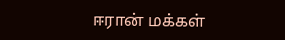ஈரான் மக்கள்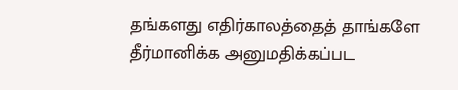தங்களது எதிர்காலத்தைத் தாங்களே தீர்மானிக்க அனுமதிக்கப்பட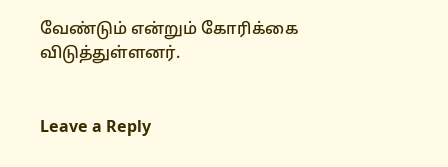வேண்டும் என்றும் கோரிக்கை விடுத்துள்ளனர்.


Leave a Reply